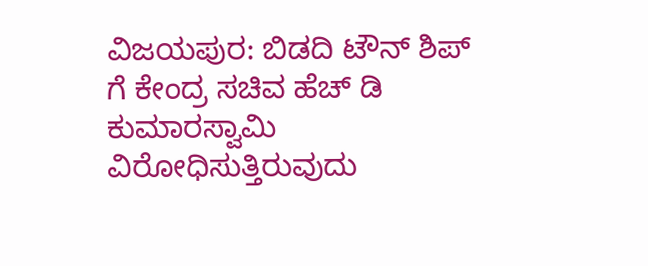ವಿಜಯಪುರ: ಬಿಡದಿ ಟೌನ್ ಶಿಪ್ ಗೆ ಕೇಂದ್ರ ಸಚಿವ ಹೆಚ್ ಡಿ ಕುಮಾರಸ್ವಾಮಿ ವಿರೋಧಿಸುತ್ತಿರುವುದು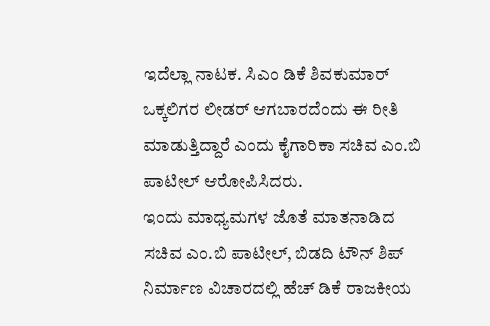ಇದೆಲ್ಲಾ ನಾಟಕ. ಸಿಎಂ ಡಿಕೆ ಶಿವಕುಮಾರ್ ಒಕ್ಕಲಿಗರ ಲೀಡರ್ ಆಗಬಾರದೆಂದು ಈ ರೀತಿ ಮಾಡುತ್ತಿದ್ದಾರೆ ಎಂದು ಕೈಗಾರಿಕಾ ಸಚಿವ ಎಂ.ಬಿ ಪಾಟೀಲ್ ಆರೋಪಿಸಿದರು.
ಇಂದು ಮಾಧ್ಯಮಗಳ ಜೊತೆ ಮಾತನಾಡಿದ ಸಚಿವ ಎಂ.ಬಿ ಪಾಟೀಲ್, ಬಿಡದಿ ಟೌನ್ ಶಿಪ್ ನಿರ್ಮಾಣ ವಿಚಾರದಲ್ಲಿ ಹೆಚ್ ಡಿಕೆ ರಾಜಕೀಯ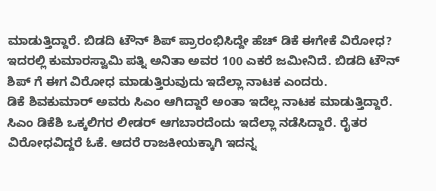ಮಾಡುತ್ತಿದ್ದಾರೆ. ಬಿಡದಿ ಟೌನ್ ಶಿಪ್ ಪ್ರಾರಂಭಿಸಿದ್ದೇ ಹೆಚ್ ಡಿಕೆ ಈಗೇಕೆ ವಿರೋಧ? ಇದರಲ್ಲಿ ಕುಮಾರಸ್ವಾಮಿ ಪತ್ನಿ ಅನಿತಾ ಅವರ 100 ಎಕರೆ ಜಮೀನಿದೆ. ಬಿಡದಿ ಟೌನ್ ಶಿಪ್ ಗೆ ಈಗ ವಿರೋಧ ಮಾಡುತ್ತಿರುವುದು ಇದೆಲ್ಲಾ ನಾಟಕ ಎಂದರು.
ಡಿಕೆ ಶಿವಕುಮಾರ್ ಅವರು ಸಿಎಂ ಆಗಿದ್ದಾರೆ ಅಂತಾ ಇದೆಲ್ಲ ನಾಟಕ ಮಾಡುತ್ತಿದ್ದಾರೆ. ಸಿಎಂ ಡಿಕೆಶಿ ಒಕ್ಕಲಿಗರ ಲೀಡರ್ ಆಗಬಾರದೆಂದು ಇದೆಲ್ಲಾ ನಡೆಸಿದ್ದಾರೆ. ರೈತರ ವಿರೋಧವಿದ್ದರೆ ಓಕೆ. ಆದರೆ ರಾಜಕೀಯಕ್ಕಾಗಿ ಇದನ್ನ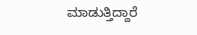ಮಾಡುತ್ತಿದ್ದಾರೆ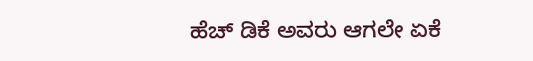ಹೆಚ್ ಡಿಕೆ ಅವರು ಆಗಲೇ ಏಕೆ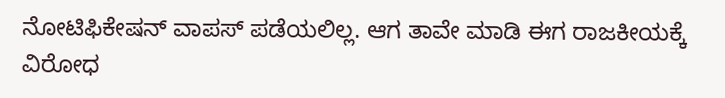ನೋಟಿಫಿಕೇಷನ್ ವಾಪಸ್ ಪಡೆಯಲಿಲ್ಲ. ಆಗ ತಾವೇ ಮಾಡಿ ಈಗ ರಾಜಕೀಯಕ್ಕೆ ವಿರೋಧ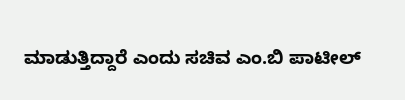ಮಾಡುತ್ತಿದ್ದಾರೆ ಎಂದು ಸಚಿವ ಎಂ.ಬಿ ಪಾಟೀಲ್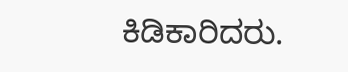ಕಿಡಿಕಾರಿದರು.